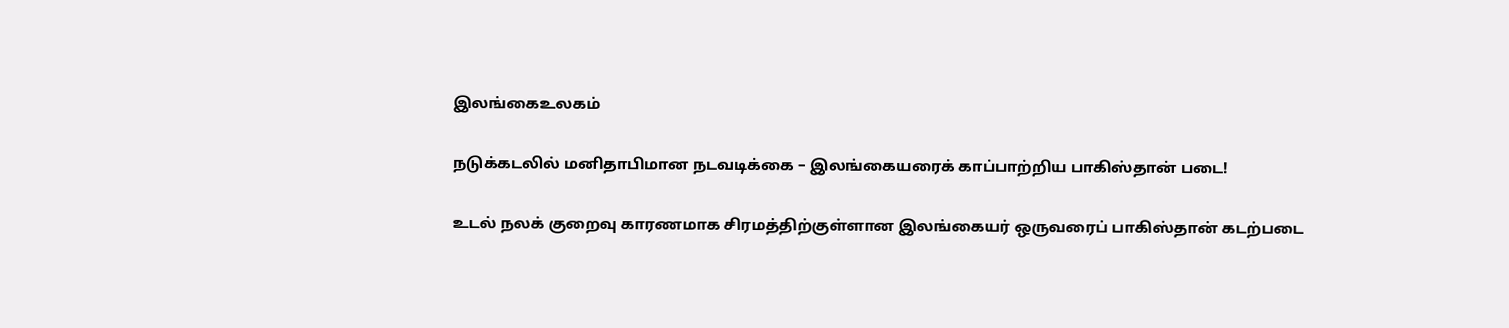இலங்கைஉலகம்

நடுக்கடலில் மனிதாபிமான நடவடிக்கை – இலங்கையரைக் காப்பாற்றிய பாகிஸ்தான் படை!

உடல் நலக் குறைவு காரணமாக சிரமத்திற்குள்ளான இலங்கையர் ஒருவரைப் பாகிஸ்தான் கடற்படை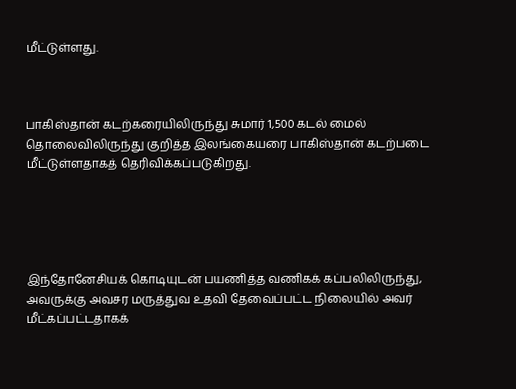மீட்டுள்ளது.



பாகிஸ்தான் கடற்கரையிலிருந்து சுமார் 1,500 கடல் மைல் தொலைவிலிருந்து குறித்த இலங்கையரை பாகிஸ்தான் கடற்படை மீட்டுள்ளதாகத் தெரிவிக்கப்படுகிறது.





இந்தோனேசியக் கொடியுடன் பயணித்த வணிகக் கப்பலிலிருந்து, அவருக்கு அவசர மருத்துவ உதவி தேவைப்பட்ட நிலையில் அவர் மீட்கப்பட்டதாகக்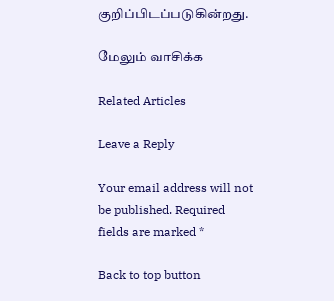குறிப்பிடப்படுகின்றது.

மேலும் வாசிக்க

Related Articles

Leave a Reply

Your email address will not be published. Required fields are marked *

Back to top button